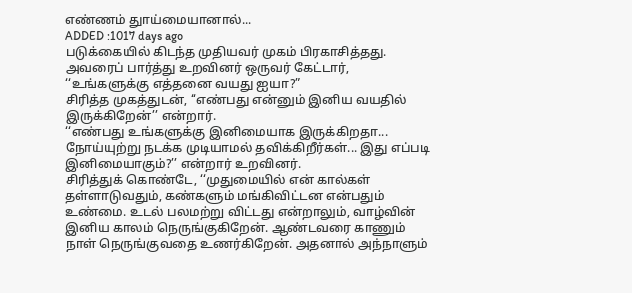எண்ணம் துாய்மையானால்...
ADDED :1017 days ago
படுக்கையில் கிடந்த முதியவர் முகம் பிரகாசித்தது. அவரைப் பார்த்து உறவினர் ஒருவர் கேட்டார், ‘‘உங்களுக்கு எத்தனை வயது ஐயா?”
சிரித்த முகத்துடன், ‘‘எண்பது என்னும் இனிய வயதில் இருக்கிறேன்’’ என்றார்.
‘‘எண்பது உங்களுக்கு இனிமையாக இருக்கிறதா... நோய்யுற்று நடக்க முடியாமல் தவிக்கிறீர்கள்... இது எப்படி இனிமையாகும்?’’ என்றார் உறவினர்.
சிரித்துக் கொண்டே, ‘‘முதுமையில் என் கால்கள் தள்ளாடுவதும், கண்களும் மங்கிவிட்டன என்பதும் உண்மை. உடல் பலமற்று விட்டது என்றாலும், வாழ்வின் இனிய காலம் நெருங்குகிறேன். ஆண்டவரை காணும் நாள் நெருங்குவதை உணர்கிறேன். அதனால் அந்நாளும்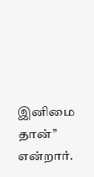இனிமை தான்’’ என்றார்.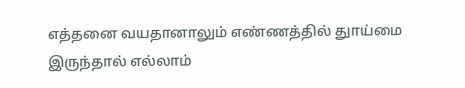எத்தனை வயதானாலும் எண்ணத்தில் துாய்மை இருந்தால் எல்லாம்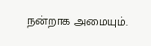நன்றாக அமையும்.